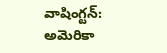వాషింగ్టన్: అమెరికా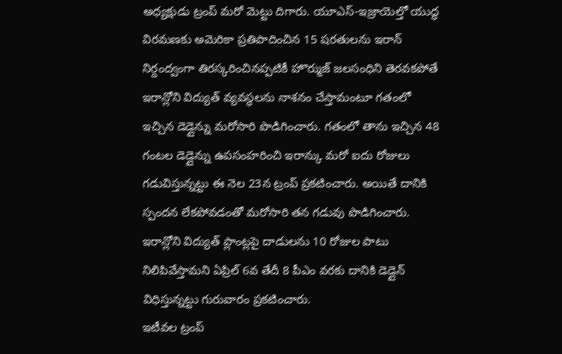అధ్యక్షుడు ట్రంప్ మరో మెట్టు దిగారు. యూఎస్-ఇజ్రాయెల్తో యుద్ధ విరమణకు అమెరికా ప్రతిపాదించిన 15 షరతులను ఇరాన్ నిర్దంద్వంగా తిరస్కరించినప్పటికీ హొర్ముజ్ జలసంధిని తెరవకపోతే ఇరాన్లోని విద్యుత్ వ్యవస్థలను నాశనం చేస్తామంటూ గతంలో ఇచ్చిన డెడ్లైన్ను మరోసారి పొడిగించారు. గతంలో తాను ఇచ్చిన 48 గంటల డెడ్లైన్ను ఉపసంహరించి ఇరాన్కు మరో ఐదు రోజులు గడువిస్తున్నట్టు ఈ నెల 23న ట్రంప్ ప్రకటించారు. అయితే దానికి స్పందన లేకపోవడంతో మరోసారి తన గడువు పొడిగించారు. ఇరాన్లోని విద్యుత్ ప్లాంట్లపై దాడులను 10 రోజుల పాటు నిలిపివేస్తామని ఏప్రిల్ 6వ తేదీ 8 పీఎం వరకు దానికి డెడ్లైన్ విధిస్తున్నట్టు గురువారం ప్రకటించారు.
ఇటీవల ట్రంప్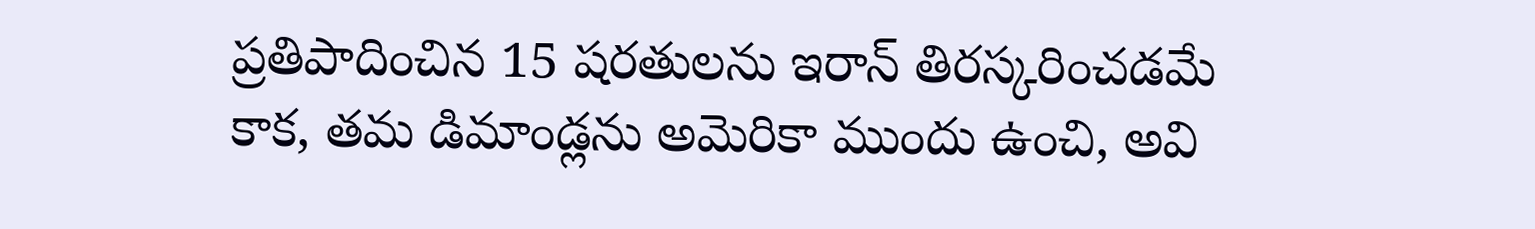ప్రతిపాదించిన 15 షరతులను ఇరాన్ తిరస్కరించడమే కాక, తమ డిమాండ్లను అమెరికా ముందు ఉంచి, అవి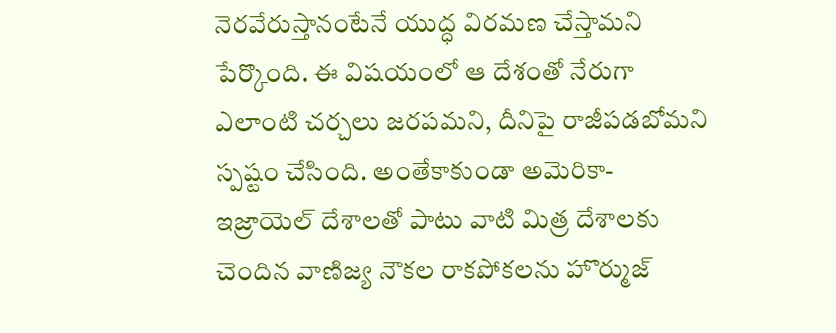నెరవేరుస్తానంటేనే యుద్ధ విరమణ చేస్తామని పేర్కొంది. ఈ విషయంలో ఆ దేశంతో నేరుగా ఎలాంటి చర్చలు జరపమని, దీనిపై రాజీపడబోమని స్పష్టం చేసింది. అంతేకాకుండా అమెరికా-ఇజ్రాయెల్ దేశాలతో పాటు వాటి మిత్ర దేశాలకు చెందిన వాణిజ్య నౌకల రాకపోకలను హొర్ముజ్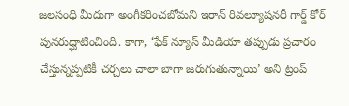జలసంధి మీదుగా అంగీకరించబోమని ఇరాన్ రివల్యూషనరీ గార్డ్ కోర్ పునరుద్ఘాటించింది. కాగా, ‘ఫేక్ న్యూస్ మీడియా తప్పుడు ప్రచారం చేస్తున్నప్పటికీ చర్చలు చాలా బాగా జరుగుతున్నాయి’ అని ట్రంప్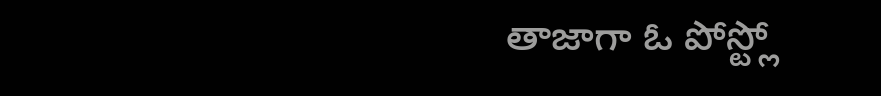తాజాగా ఓ పోస్ట్లో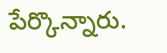పేర్కొన్నారు.